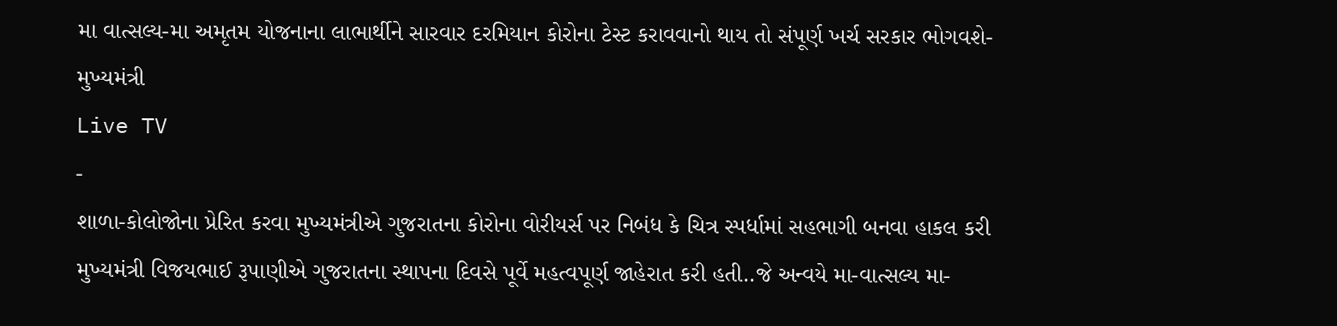મા વાત્સલ્ય-મા અમૃતમ યોજનાના લાભાર્થીને સારવાર દરમિયાન કોરોના ટેસ્ટ કરાવવાનો થાય તો સંપૂર્ણ ખર્ચ સરકાર ભોગવશે- મુખ્યમંત્રી
Live TV
-
શાળા-કોલોજોના પ્રેરિત કરવા મુખ્યમંત્રીએ ગુજરાતના કોરોના વોરીયર્સ પર નિબંધ કે ચિત્ર સ્પર્ધામાં સહભાગી બનવા હાકલ કરી
મુખ્યમંત્રી વિજયભાઈ રૂપાણીએ ગુજરાતના સ્થાપના દિવસે પૂર્વે મહત્વપૂર્ણ જાહેરાત કરી હતી..જે અન્વયે મા-વાત્સલ્ય મા-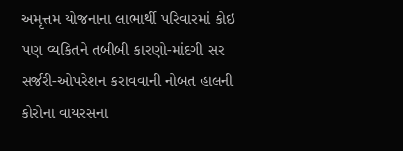અમૃત્તમ યોજનાના લાભાર્થી પરિવારમાં કોઇ પણ વ્યકિતને તબીબી કારણો-માંદગી સર સર્જરી-ઓપરેશન કરાવવાની નોબત હાલની કોરોના વાયરસના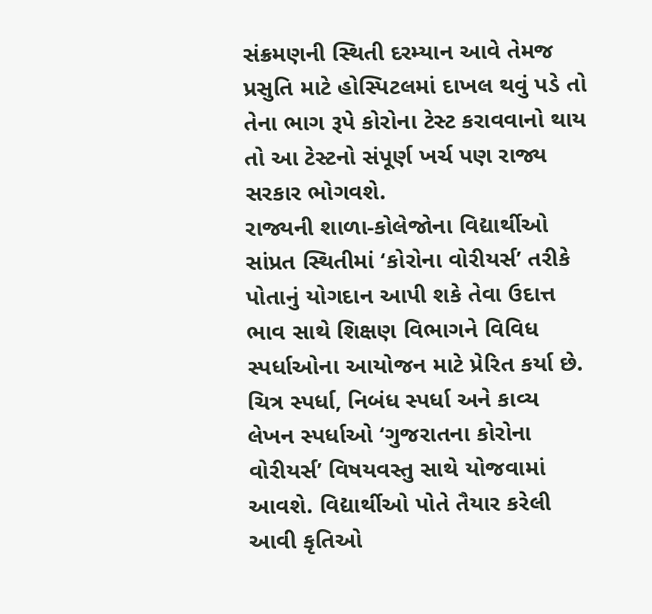સંક્રમણની સ્થિતી દરમ્યાન આવે તેમજ પ્રસુતિ માટે હોસ્પિટલમાં દાખલ થવું પડે તો તેના ભાગ રૂપે કોરોના ટેસ્ટ કરાવવાનો થાય તો આ ટેસ્ટનો સંપૂર્ણ ખર્ચ પણ રાજ્ય સરકાર ભોગવશે.
રાજ્યની શાળા-કોલેજોના વિદ્યાર્થીઓ સાંપ્રત સ્થિતીમાં ‘કોરોના વોરીયર્સ’ તરીકે પોતાનું યોગદાન આપી શકે તેવા ઉદાત્ત ભાવ સાથે શિક્ષણ વિભાગને વિવિધ સ્પર્ધાઓના આયોજન માટે પ્રેરિત કર્યા છે. ચિત્ર સ્પર્ધા, નિબંધ સ્પર્ધા અને કાવ્ય લેખન સ્પર્ધાઓ ‘ગુજરાતના કોરોના વોરીયર્સ’ વિષયવસ્તુ સાથે યોજવામાં આવશે. વિદ્યાર્થીઓ પોતે તૈયાર કરેલી આવી કૃતિઓ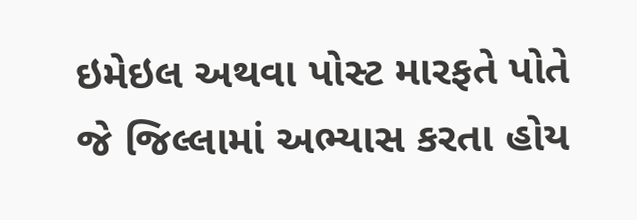ઇમેઇલ અથવા પોસ્ટ મારફતે પોતે જે જિલ્લામાં અભ્યાસ કરતા હોય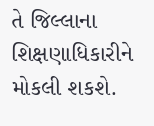તે જિલ્લાના શિક્ષણાધિકારીને મોકલી શકશે.